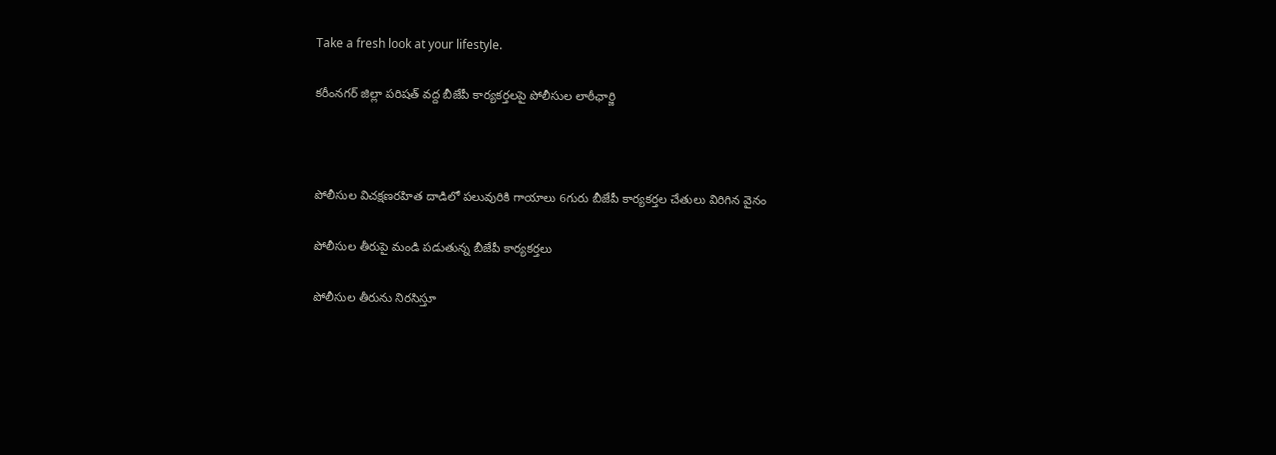Take a fresh look at your lifestyle.

కరీంనగర్ జిల్లా పరిషత్ వద్ద బీజేపీ కార్యకర్తలపై పోలీసుల లాఠీఛార్జి



పోలీసుల విచక్షణరహిత దాడిలో పలువురికి గాయాలు 6గురు బీజేపీ కార్యకర్తల చేతులు విరిగిన వైనం

పోలీసుల తీరుపై మండి పడుతున్న బీజేపీ కార్యకర్తలు

పోలీసుల తీరును నిరసిస్తూ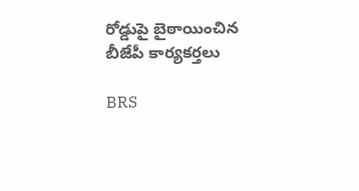రోడ్డుపై బైఠాయించిన బీజేపీ కార్యకర్తలు

BRS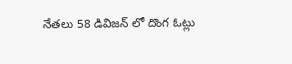నేతలు 58 డివిజన్ లో దొంగ ఓట్లు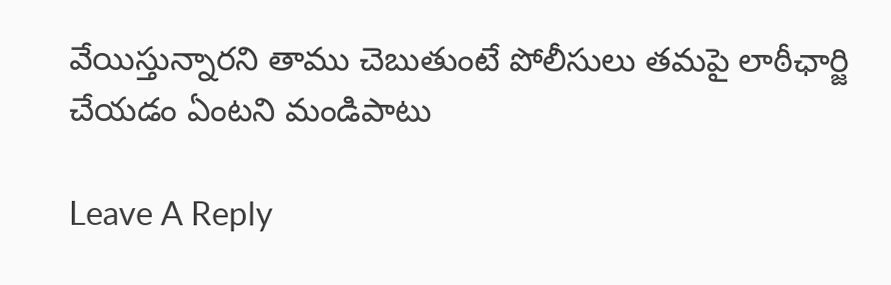వేయిస్తున్నారని తాము చెబుతుంటే పోలీసులు తమపై లాఠీఛార్జి చేయడం ఏంటని మండిపాటు

Leave A Reply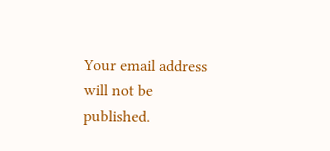Your email address will not be published.